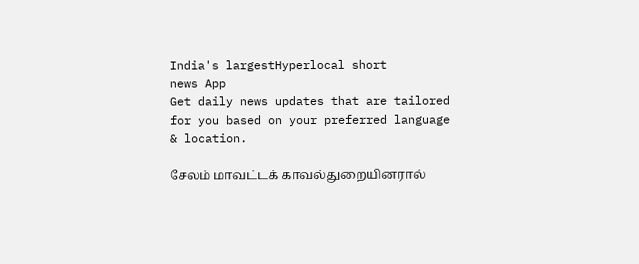India's largestHyperlocal short
news App
Get daily news updates that are tailored for you based on your preferred language & location.

சேலம் மாவட்டக் காவல்துறையினரால்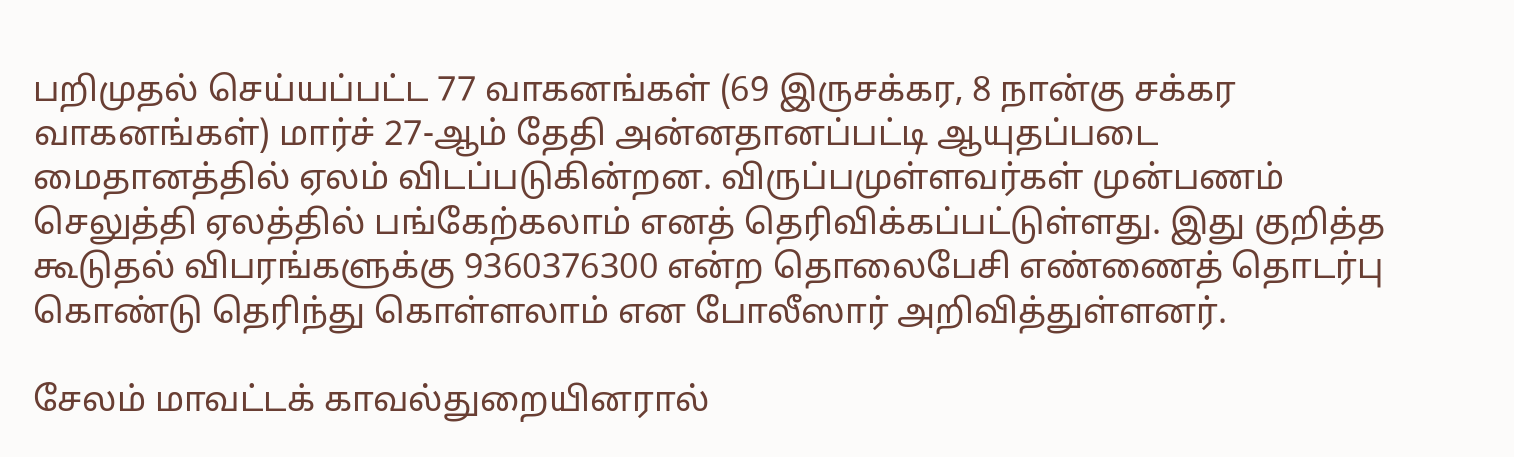பறிமுதல் செய்யப்பட்ட 77 வாகனங்கள் (69 இருசக்கர, 8 நான்கு சக்கர வாகனங்கள்) மார்ச் 27-ஆம் தேதி அன்னதானப்பட்டி ஆயுதப்படை மைதானத்தில் ஏலம் விடப்படுகின்றன. விருப்பமுள்ளவர்கள் முன்பணம் செலுத்தி ஏலத்தில் பங்கேற்கலாம் எனத் தெரிவிக்கப்பட்டுள்ளது. இது குறித்த கூடுதல் விபரங்களுக்கு 9360376300 என்ற தொலைபேசி எண்ணைத் தொடர்பு கொண்டு தெரிந்து கொள்ளலாம் என போலீஸார் அறிவித்துள்ளனர்.

சேலம் மாவட்டக் காவல்துறையினரால்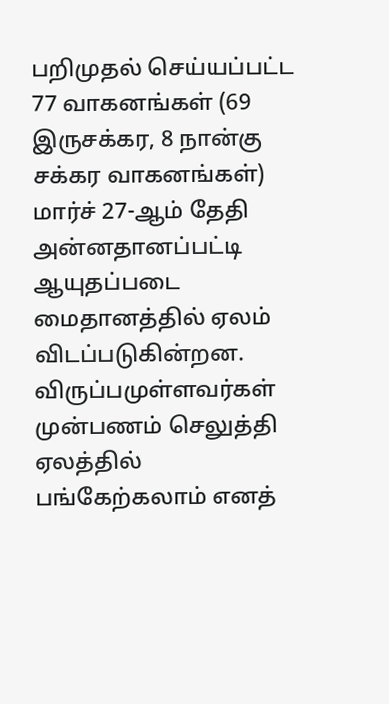பறிமுதல் செய்யப்பட்ட 77 வாகனங்கள் (69 இருசக்கர, 8 நான்கு சக்கர வாகனங்கள்) மார்ச் 27-ஆம் தேதி அன்னதானப்பட்டி ஆயுதப்படை மைதானத்தில் ஏலம் விடப்படுகின்றன. விருப்பமுள்ளவர்கள் முன்பணம் செலுத்தி ஏலத்தில் பங்கேற்கலாம் எனத்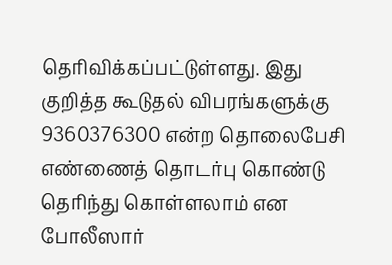தெரிவிக்கப்பட்டுள்ளது. இது குறித்த கூடுதல் விபரங்களுக்கு 9360376300 என்ற தொலைபேசி எண்ணைத் தொடர்பு கொண்டு தெரிந்து கொள்ளலாம் என போலீஸார்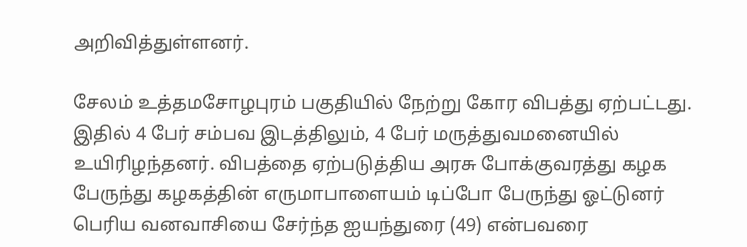அறிவித்துள்ளனர்.

சேலம் உத்தமசோழபுரம் பகுதியில் நேற்று கோர விபத்து ஏற்பட்டது. இதில் 4 பேர் சம்பவ இடத்திலும், 4 பேர் மருத்துவமனையில் உயிரிழந்தனர். விபத்தை ஏற்படுத்திய அரசு போக்குவரத்து கழக பேருந்து கழகத்தின் எருமாபாளையம் டிப்போ பேருந்து ஓட்டுனர் பெரிய வனவாசியை சேர்ந்த ஐயந்துரை (49) என்பவரை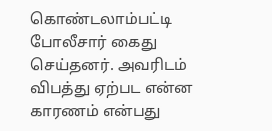கொண்டலாம்பட்டி போலீசார் கைது செய்தனர். அவரிடம் விபத்து ஏற்பட என்ன காரணம் என்பது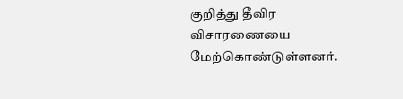குறித்து தீவிர விசாரணையை மேற்கொண்டுள்ளனர்.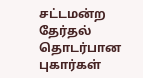சட்டமன்ற தேர்தல் தொடர்பான புகார்கள்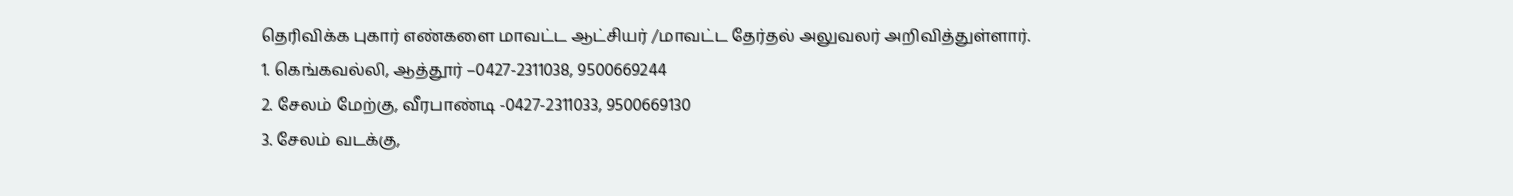தெரிவிக்க புகார் எண்களை மாவட்ட ஆட்சியர் /மாவட்ட தேர்தல் அலுவலர் அறிவித்துள்ளார்.
1. கெங்கவல்லி, ஆத்தூர் –0427-2311038, 9500669244
2. சேலம் மேற்கு, வீரபாண்டி -0427-2311033, 9500669130
3. சேலம் வடக்கு,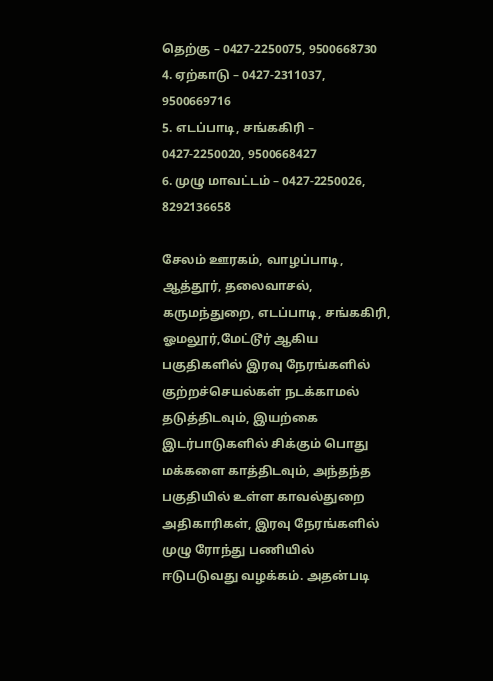தெற்கு – 0427-2250075, 9500668730
4. ஏற்காடு – 0427-2311037, 9500669716
5. எடப்பாடி, சங்ககிரி – 0427-2250020, 9500668427
6. முழு மாவட்டம் – 0427-2250026, 8292136658

சேலம் ஊரகம், வாழப்பாடி, ஆத்தூர், தலைவாசல், கருமந்துறை, எடப்பாடி, சங்ககிரி, ஓமலூர்,மேட்டூர் ஆகிய பகுதிகளில் இரவு நேரங்களில் குற்றச்செயல்கள் நடக்காமல் தடுத்திடவும், இயற்கை இடர்பாடுகளில் சிக்கும் பொது மக்களை காத்திடவும், அந்தந்த பகுதியில் உள்ள காவல்துறை அதிகாரிகள், இரவு நேரங்களில் முழு ரோந்து பணியில் ஈடுபடுவது வழக்கம். அதன்படி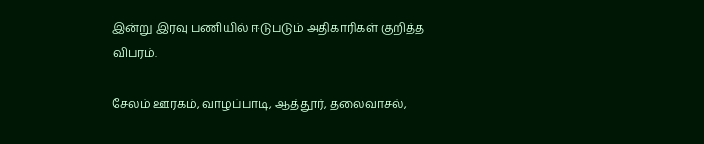இன்று இரவு பணியில் ஈடுபடும் அதிகாரிகள் குறித்த விபரம்.

சேலம் ஊரகம், வாழப்பாடி, ஆத்தூர், தலைவாசல்,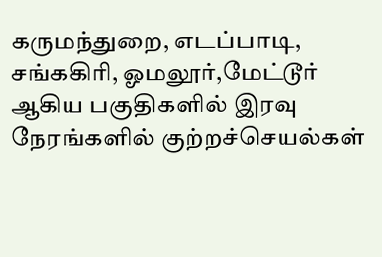கருமந்துறை, எடப்பாடி, சங்ககிரி, ஓமலூர்,மேட்டூர் ஆகிய பகுதிகளில் இரவு நேரங்களில் குற்றச்செயல்கள்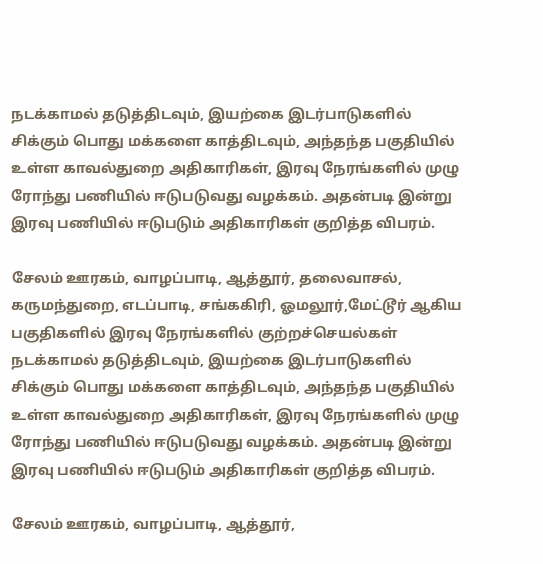நடக்காமல் தடுத்திடவும், இயற்கை இடர்பாடுகளில் சிக்கும் பொது மக்களை காத்திடவும், அந்தந்த பகுதியில் உள்ள காவல்துறை அதிகாரிகள், இரவு நேரங்களில் முழு ரோந்து பணியில் ஈடுபடுவது வழக்கம். அதன்படி இன்று இரவு பணியில் ஈடுபடும் அதிகாரிகள் குறித்த விபரம்.

சேலம் ஊரகம், வாழப்பாடி, ஆத்தூர், தலைவாசல், கருமந்துறை, எடப்பாடி, சங்ககிரி, ஓமலூர்,மேட்டூர் ஆகிய பகுதிகளில் இரவு நேரங்களில் குற்றச்செயல்கள் நடக்காமல் தடுத்திடவும், இயற்கை இடர்பாடுகளில் சிக்கும் பொது மக்களை காத்திடவும், அந்தந்த பகுதியில் உள்ள காவல்துறை அதிகாரிகள், இரவு நேரங்களில் முழு ரோந்து பணியில் ஈடுபடுவது வழக்கம். அதன்படி இன்று இரவு பணியில் ஈடுபடும் அதிகாரிகள் குறித்த விபரம்.

சேலம் ஊரகம், வாழப்பாடி, ஆத்தூர்,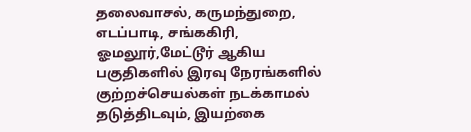தலைவாசல், கருமந்துறை, எடப்பாடி, சங்ககிரி, ஓமலூர்,மேட்டூர் ஆகிய பகுதிகளில் இரவு நேரங்களில் குற்றச்செயல்கள் நடக்காமல் தடுத்திடவும், இயற்கை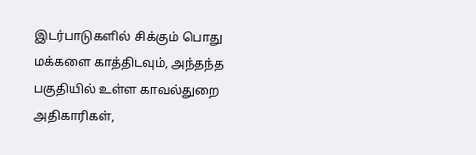இடர்பாடுகளில் சிக்கும் பொது மக்களை காத்திடவும், அந்தந்த பகுதியில் உள்ள காவல்துறை அதிகாரிகள்,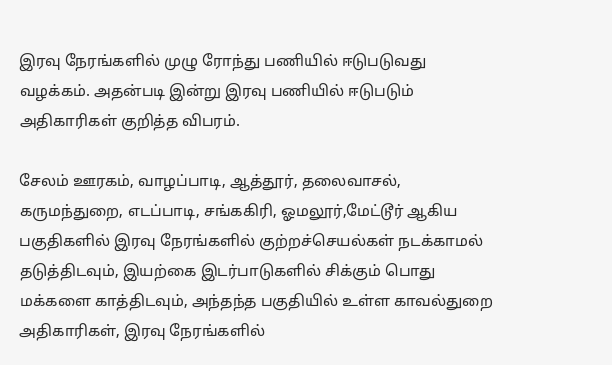இரவு நேரங்களில் முழு ரோந்து பணியில் ஈடுபடுவது வழக்கம். அதன்படி இன்று இரவு பணியில் ஈடுபடும் அதிகாரிகள் குறித்த விபரம்.

சேலம் ஊரகம், வாழப்பாடி, ஆத்தூர், தலைவாசல், கருமந்துறை, எடப்பாடி, சங்ககிரி, ஓமலூர்,மேட்டூர் ஆகிய பகுதிகளில் இரவு நேரங்களில் குற்றச்செயல்கள் நடக்காமல் தடுத்திடவும், இயற்கை இடர்பாடுகளில் சிக்கும் பொது மக்களை காத்திடவும், அந்தந்த பகுதியில் உள்ள காவல்துறை அதிகாரிகள், இரவு நேரங்களில்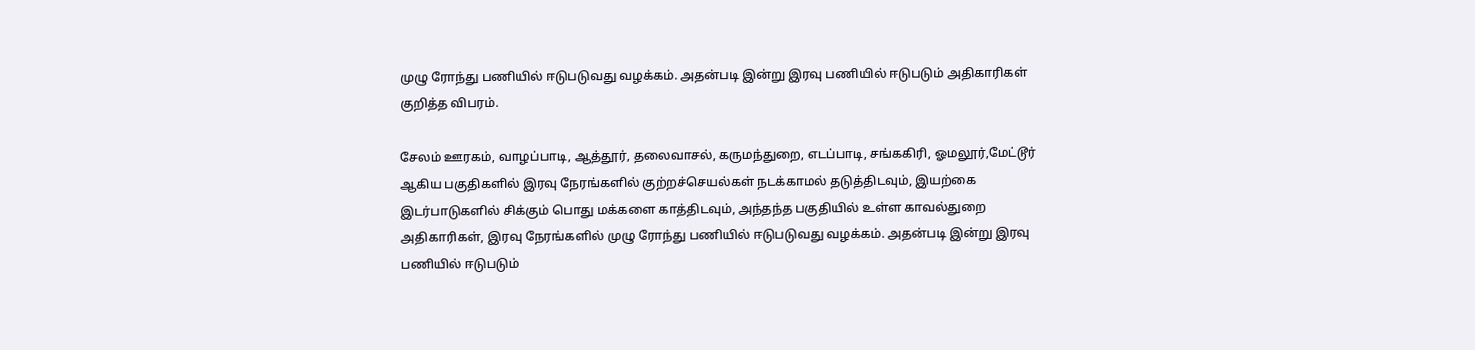முழு ரோந்து பணியில் ஈடுபடுவது வழக்கம். அதன்படி இன்று இரவு பணியில் ஈடுபடும் அதிகாரிகள் குறித்த விபரம்.

சேலம் ஊரகம், வாழப்பாடி, ஆத்தூர், தலைவாசல், கருமந்துறை, எடப்பாடி, சங்ககிரி, ஓமலூர்,மேட்டூர் ஆகிய பகுதிகளில் இரவு நேரங்களில் குற்றச்செயல்கள் நடக்காமல் தடுத்திடவும், இயற்கை இடர்பாடுகளில் சிக்கும் பொது மக்களை காத்திடவும், அந்தந்த பகுதியில் உள்ள காவல்துறை அதிகாரிகள், இரவு நேரங்களில் முழு ரோந்து பணியில் ஈடுபடுவது வழக்கம். அதன்படி இன்று இரவு பணியில் ஈடுபடும்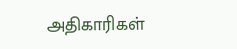அதிகாரிகள்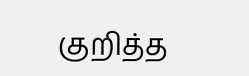குறித்த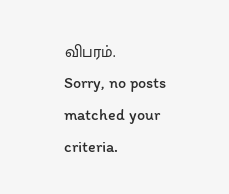விபரம்.
Sorry, no posts matched your criteria.